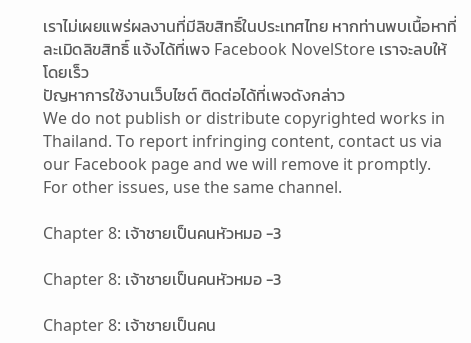เราไม่เผยแพร่ผลงานที่มีลิขสิทธิ์ในประเทศไทย หากท่านพบเนื้อหาที่ละเมิดลิขสิทธิ์ แจ้งได้ที่เพจ Facebook NovelStore เราจะลบให้โดยเร็ว
ปัญหาการใช้งานเว็บไซต์ ติดต่อได้ที่เพจดังกล่าว
We do not publish or distribute copyrighted works in Thailand. To report infringing content, contact us via our Facebook page and we will remove it promptly. For other issues, use the same channel.

Chapter 8: เจ้าชายเป็นคนหัวหมอ -3

Chapter 8: เจ้าชายเป็นคนหัวหมอ -3

Chapter 8: เจ้าชายเป็นคน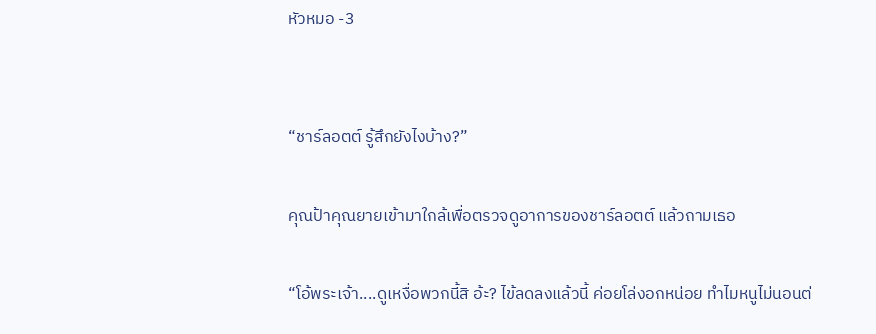หัวหมอ -3


“ชาร์ลอตต์ รู้สึกยังไงบ้าง?”

คุณป้าคุณยายเข้ามาใกล้เพื่อตรวจดูอาการของชาร์ลอตต์ แล้วถามเธอ

“โอ้พระเจ้า....ดูเหงื่อพวกนี้สิ อ้ะ? ไข้ลดลงแล้วนี้ ค่อยโล่งอกหน่อย ทำไมหนูไม่นอนต่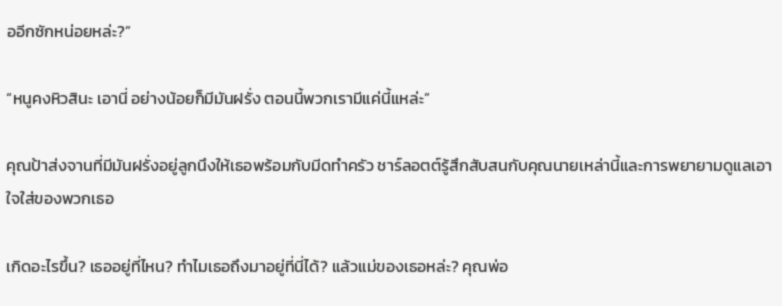ออีกซักหน่อยหล่ะ?”

“หนูคงหิวสินะ เอานี่ อย่างน้อยก็มีมันฝรั่ง ตอนนี้พวกเรามีแค่นี้แหล่ะ”

คุณป้าส่งจานที่มีมันฝรั่งอยู่ลูกนึงให้เธอพร้อมกับมีดทำครัว ชาร์ลอตต์รู้สึกสับสนกับคุณนายเหล่านี้และการพยายามดูแลเอาใจใส่ของพวกเธอ

เกิดอะไรขึ้น? เธออยู่ที่ไหน? ทำไมเธอถึงมาอยู่ที่นี่ได้? แล้วแม่ของเธอหล่ะ? คุณพ่อ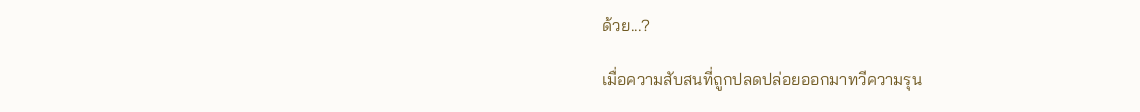ด้วย...?

เมื่อความสับสนที่ถูกปลดปล่อยออกมาทวีความรุน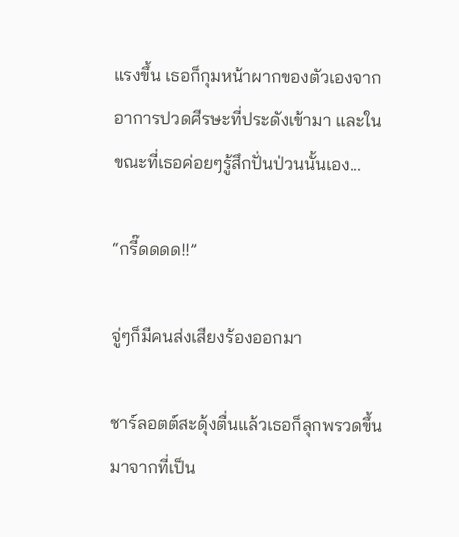แรงขึ้น เธอก็กุมหน้าผากของตัวเองจากอาการปวดศีรษะที่ประดังเข้ามา และในขณะที่เธอค่อยๆรู้สึกปั่นป่วนนั้นเอง...

“กรี๊ดดดด!!”

จู่ๆก็มีคนส่งเสียงร้องออกมา

ชาร์ลอตต์สะดุ้งตื่นแล้วเธอก็ลุกพรวดขึ้นมาจากที่เป็น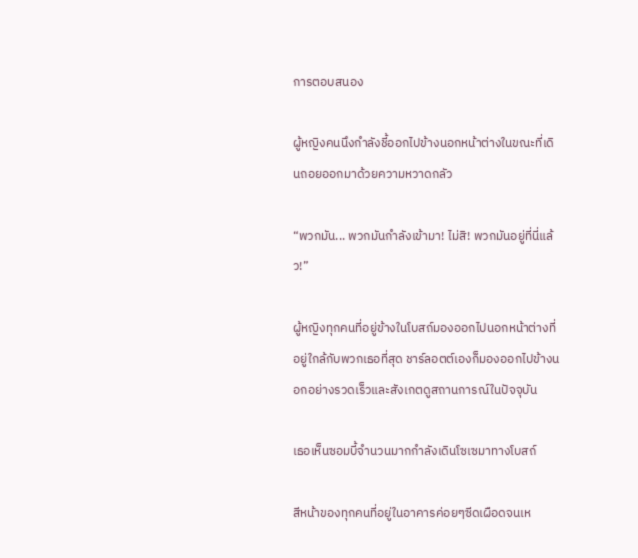การตอบสนอง

ผู้หญิงคนนึงกำลังชี้ออกไปข้างนอกหน้าต่างในขณะที่เดินถอยออกมาด้วยความหวาดกลัว

“พวกมัน... พวกมันกำลังเข้ามา! ไม่สิ! พวกมันอยู่ที่นี่แล้ว!”

ผู้หญิงทุกคนที่อยู่ข้างในโบสถ์มองออกไปนอกหน้าต่างที่อยู่ใกล้กับพวกเธอที่สุด ชาร์ลอตต์เองก็มองออกไปข้างนอกอย่างรวดเร็วและสังเกตดูสถานการณ์ในปัจจุบัน

เธอเห็นซอมบี้จำนวนมากกำลังเดินโซเซมาทางโบสถ์

สีหน้าของทุกคนที่อยู่ในอาคารค่อยๆซีดเผือดจนเห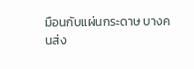มือนกับแผ่นกระดาษ บางคนส่ง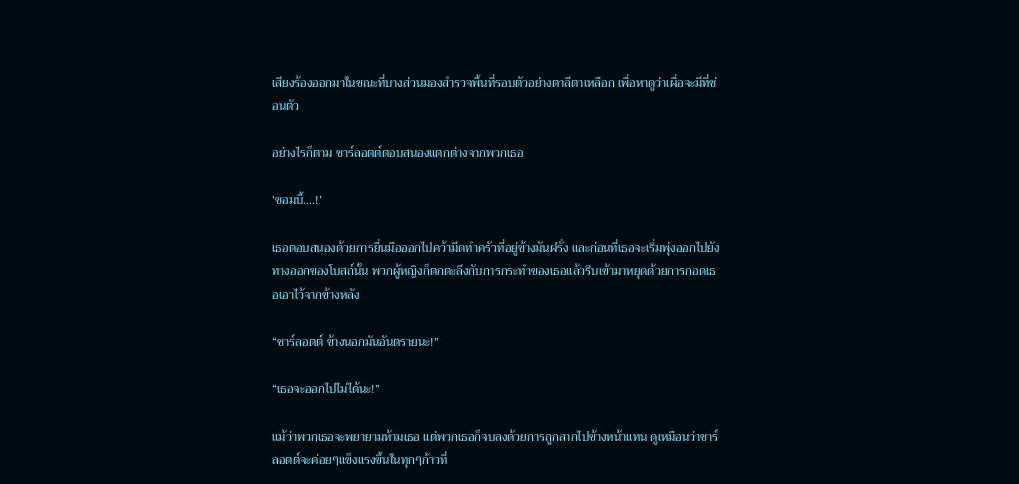เสียงร้องออกมาในขณะที่บางส่วนมองสำรวจพื้นที่รอบตัวอย่างตาลีตาเหลือก เพื่อหาดูว่าเผื่อจะมีที่ซ่อนตัว

อย่างไรก็ตาม ชาร์ลอตต์ตอบสนองแตกต่างจากพวกเธอ

‘ซอมบี้....!’

เธอตอบสนองด้วยการยื่นมือออกไปคว้ามีดทำครัวที่อยู่ข้างมันฝรั่ง และก่อนที่เธอจะเริ่มพุ่งออกไปยังทางออกของโบสถ์นั้น พวกผู้หญิงก็ตกตะลึงกับการกระทำของเธอแล้วรีบเข้ามาหยุดด้วยการกอดเธอเอาไว้จากข้างหลัง

“ชาร์ลอตต์ ข้างนอกมันอันตรายนะ!”

“เธอจะออกไปไม่ได้นะ!”

แม้ว่าพวกเธอจะพยายามห้ามเธอ แต่พวกเธอก็จบลงด้วยการถูกลากไปข้างหน้าแทน ดูเหมือนว่าชาร์ลอตต์จะค่อยๆแข็งแรงขึ้นในทุกๆก้าวที่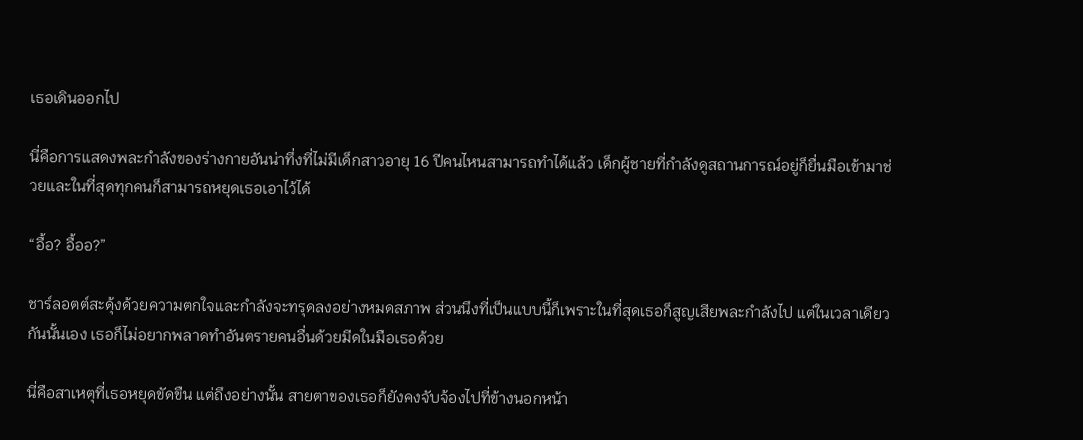เธอเดินออกไป

นี่คือการแสดงพละกำลังของร่างกายอันน่าทึ่งที่ไม่มีเด็กสาวอายุ 16 ปีคนไหนสามารถทำได้แล้ว เด็กผู้ชายที่กำลังดูสถานการณ์อยู่ก็ยื่นมือเข้ามาช่วยและในที่สุดทุกคนก็สามารถหยุดเธอเอาไว้ได้

“อื้อ? อื้ออ?”

ชาร์ลอตต์สะดุ้งด้วยความตกใจและกำลังจะทรุดลงอย่างหมดสภาพ ส่วนนึงที่เป็นแบบนี้ก็เพราะในที่สุดเธอก็สูญเสียพละกำลังไป แต่ในเวลาเดียวกันนั้นเอง เธอก็ไม่อยากพลาดทำอันตรายคนอื่นด้วยมีดในมือเธอด้วย

นี่คือสาเหตุที่เธอหยุดขัดขืน แต่ถึงอย่างนั้น สายตาของเธอก็ยังคงจับจ้องไปที่ข้างนอกหน้า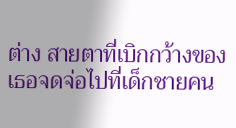ต่าง สายตาที่เบิกกว้างของเธอจดจ่อไปที่เด็กชายคน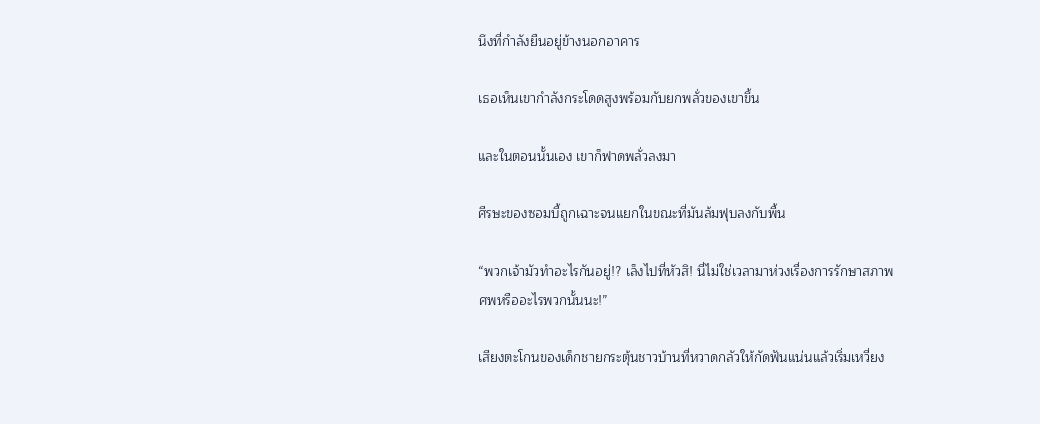นึงที่กำลังยืนอยู่ข้างนอกอาคาร

เธอเห็นเขากำลังกระโดดสูงพร้อมกับยกพลั่วของเขาขึ้น

และในตอนนั้นเอง เขาก็ฟาดพลั่วลงมา

ศีรษะของซอมบี้ถูกเฉาะจนแยกในขณะที่มันล้มฟุบลงกับพื้น

“พวกเจ้ามัวทำอะไรกันอยู่!? เล็งไปที่หัวสิ! นี่ไม่ใช่เวลามาห่วงเรื่องการรักษาสภาพศพหรืออะไรพวกนั้นนะ!”

เสียงตะโกนของเด็กชายกระตุ้นชาวบ้านที่หวาดกลัวให้กัดฟันแน่นแล้วเริ่มเหวี่ยง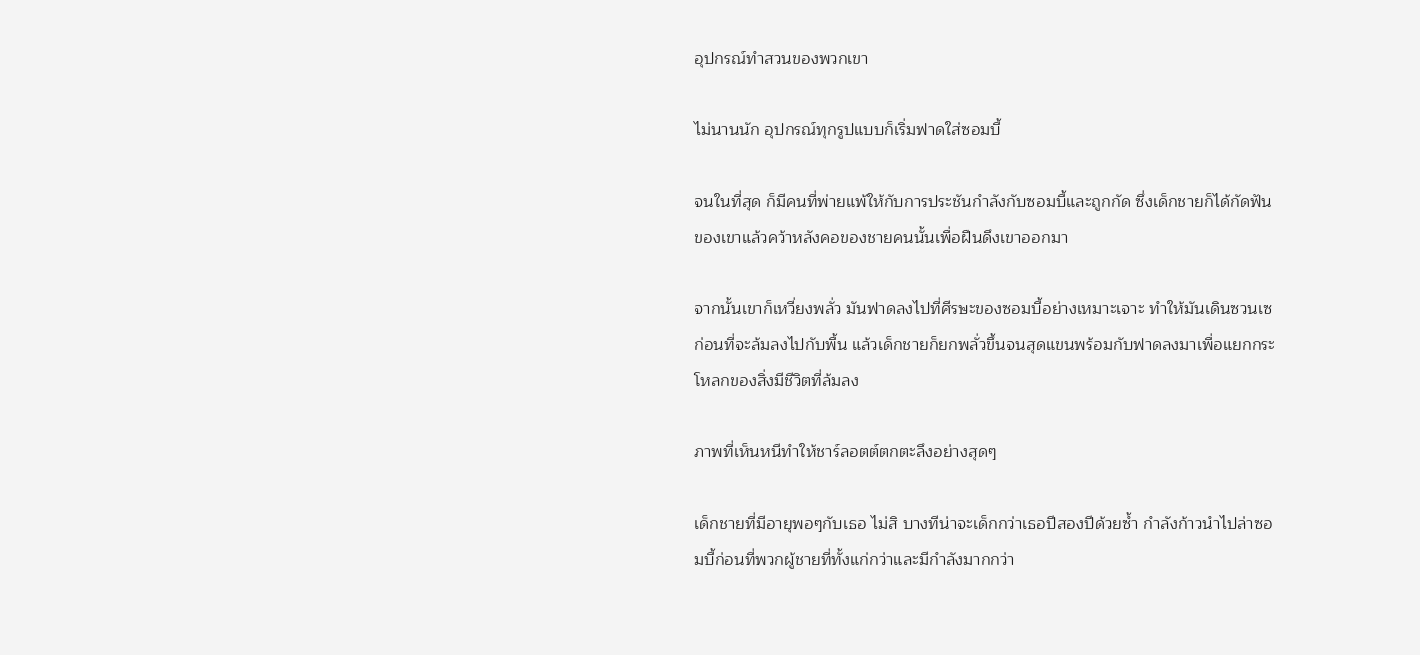อุปกรณ์ทำสวนของพวกเขา

ไม่นานนัก อุปกรณ์ทุกรูปแบบก็เริ่มฟาดใส่ซอมบี้

จนในที่สุด ก็มีคนที่พ่ายแพ้ให้กับการประชันกำลังกับซอมบี้และถูกกัด ซึ่งเด็กชายก็ได้กัดฟันของเขาแล้วคว้าหลังคอของชายคนนั้นเพื่อฝืนดึงเขาออกมา

จากนั้นเขาก็เหวี่ยงพลั่ว มันฟาดลงไปที่ศีรษะของซอมบี้อย่างเหมาะเจาะ ทำให้มันเดินซวนเซก่อนที่จะล้มลงไปกับพื้น แล้วเด็กชายก็ยกพลั่วขึ้นจนสุดแขนพร้อมกับฟาดลงมาเพื่อแยกกระโหลกของสิ่งมีชีวิตที่ล้มลง

ภาพที่เห็นหนีทำให้ชาร์ลอตต์ตกตะลึงอย่างสุดๆ

เด็กชายที่มีอายุพอๆกับเธอ ไม่สิ บางทีน่าจะเด็กกว่าเธอปีสองปีด้วยซ้ำ กำลังก้าวนำไปล่าซอมบี้ก่อนที่พวกผู้ชายที่ทั้งแก่กว่าและมีกำลังมากกว่า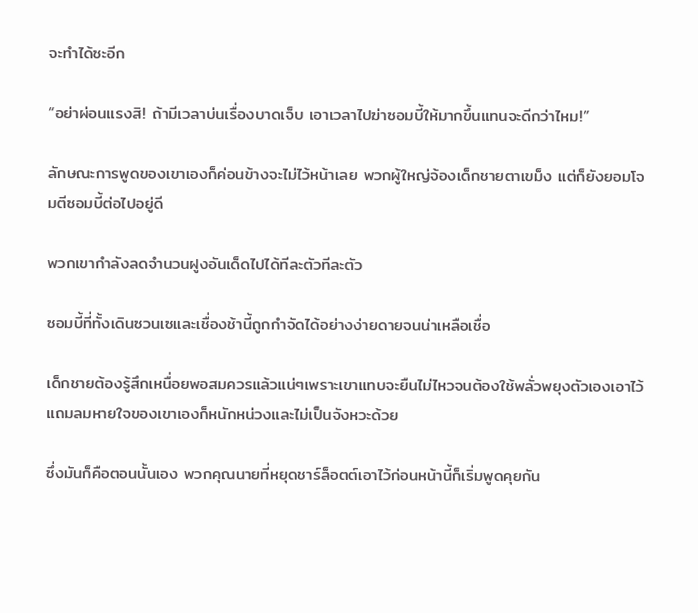จะทำได้ซะอีก

“อย่าผ่อนแรงสิ! ถ้ามีเวลาบ่นเรื่องบาดเจ็บ เอาเวลาไปฆ่าซอมบี้ให้มากขึ้นแทนจะดีกว่าไหม!”

ลักษณะการพูดของเขาเองก็ค่อนข้างจะไม่ไว้หน้าเลย พวกผู้ใหญ่จ้องเด็กชายตาเขม็ง แต่ก็ยังยอมโจมตีซอมบี้ต่อไปอยู่ดี

พวกเขากำลังลดจำนวนฝูงอันเด็ดไปได้ทีละตัวทีละตัว

ซอมบี้ที่ทั้งเดินซวนเซและเชื่องช้านี้ถูกกำจัดได้อย่างง่ายดายจนน่าเหลือเชื่อ

เด็กชายต้องรู้สึกเหนื่อยพอสมควรแล้วแน่ๆเพราะเขาแทบจะยืนไม่ไหวจนต้องใช้พลั่วพยุงตัวเองเอาไว้ แถมลมหายใจของเขาเองก็หนักหน่วงและไม่เป็นจังหวะด้วย

ซึ่งมันก็คือตอนนั้นเอง พวกคุณนายที่หยุดชาร์ล็อตต์เอาไว้ก่อนหน้านี้ก็เริ่มพูดคุยกัน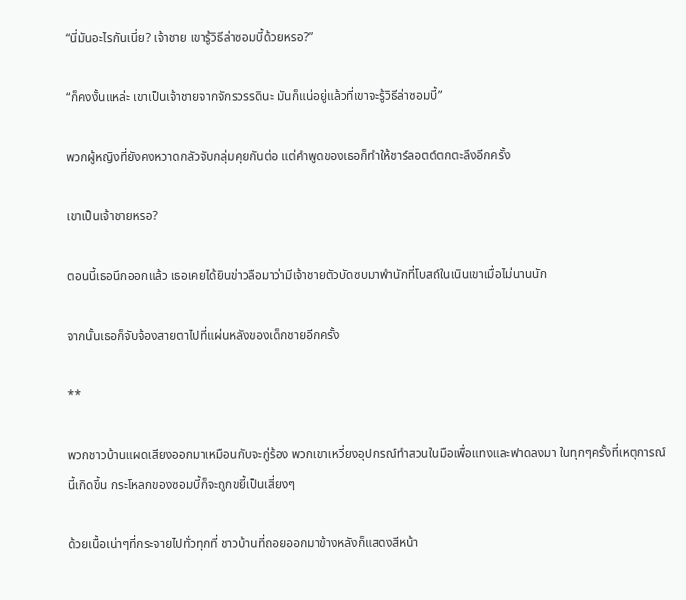“นี่มันอะไรกันเนี่ย? เจ้าชาย เขารู้วิธีล่าซอมบี้ด้วยหรอ?”

“ก็คงงั้นแหล่ะ เขาเป็นเจ้าชายจากจักรวรรดินะ มันก็แน่อยู่แล้วที่เขาจะรู้วิธีล่าซอมบี้”

พวกผู้หญิงที่ยังคงหวาดกลัวจับกลุ่มคุยกันต่อ แต่คำพูดของเธอก็ทำให้ชาร์ลอตต์ตกตะลึงอีกครั้ง

เขาเป็นเจ้าชายหรอ?

ตอนนี้เธอนึกออกแล้ว เธอเคยได้ยินข่าวลือมาว่ามีเจ้าชายตัวบัดซบมาพำนักที่โบสถ์ในเนินเขาเมื่อไม่นานนัก

จากนั้นเธอก็จับจ้องสายตาไปที่แผ่นหลังของเด็กชายอีกครั้ง

**

พวกชาวบ้านแผดเสียงออกมาเหมือนกับจะกู่ร้อง พวกเขาเหวี่ยงอุปกรณ์ทำสวนในมือเพื่อแทงและฟาดลงมา ในทุกๆครั้งที่เหตุการณ์นี้เกิดขึ้น กระโหลกของซอมบี้ก็จะถูกขยี้เป็นเสี่ยงๆ

ด้วยเนื้อเน่าๆที่กระจายไปทั่วทุกที่ ชาวบ้านที่ถอยออกมาข้างหลังก็แสดงสีหน้า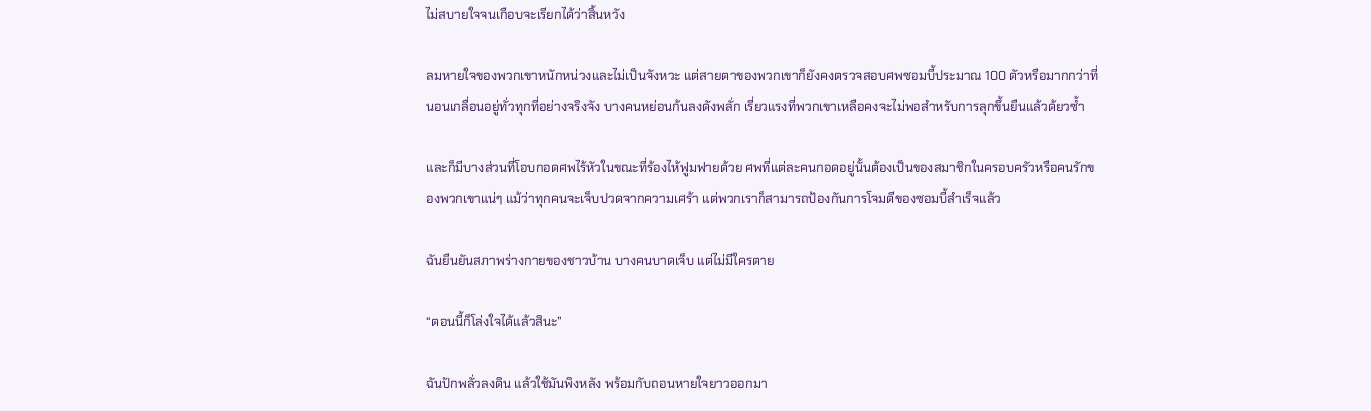ไม่สบายใจจนเกือบจะเรียกได้ว่าสิ้นหวัง

ลมหายใจของพวกเขาหนักหน่วงและไม่เป็นจังหวะ แต่สายตาของพวกเขาก็ยังคงตรวจสอบศพซอมบี้ประมาณ 100 ตัวหรือมากกว่าที่นอนเกลื่อนอยู่ทั่วทุกที่อย่างจริงจัง บางคนหย่อนก้นลงดังพลั่ก เรี่ยวแรงที่พวกเขาเหลือคงจะไม่พอสำหรับการลุกขึ้นยืนแล้วด้ยวซ้ำ

และก็มีบางส่วนที่โอบกอดศพไร้หัวในขณะที่ร้องไห้ฟูมฟายด้วย ศพที่แต่ละคนกอดอยู่นั้นต้องเป็นของสมาชิกในครอบครัวหรือคนรักของพวกเขาแน่ๆ แม้ว่าทุกคนจะเจ็บปวดจากความเศร้า แต่พวกเราก็สามารถป้องกันการโจมตีของซอมบี้สำเร็จแล้ว

ฉันยืนยันสภาพร่างกายของชาวบ้าน บางคนบาดเจ็บ แต่ไม่มีใครตาย

“ตอนนี้ก็โล่งใจได้แล้วสินะ”

ฉันปักพลั่วลงดิน แล้วใช้มันพิงหลัง พร้อมกับถอนหายใจยาวออกมา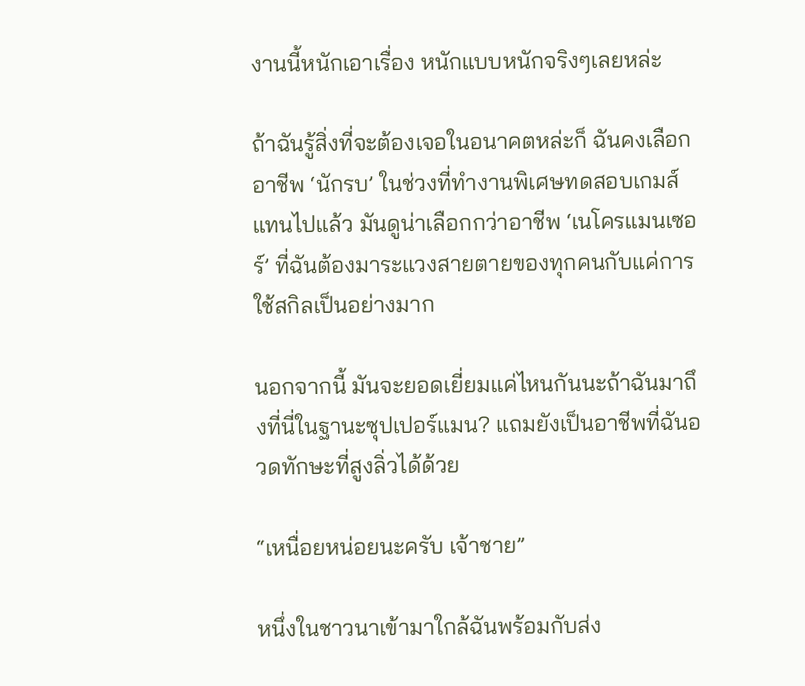งานนี้หนักเอาเรื่อง หนักแบบหนักจริงๆเลยหล่ะ

ถ้าฉันรู้สิ่งที่จะต้องเจอในอนาคตหล่ะก็ ฉันคงเลือกอาชีพ ‘นักรบ’ ในช่วงที่ทำงานพิเศษทดสอบเกมส์แทนไปแล้ว มันดูน่าเลือกกว่าอาชีพ ‘เนโครแมนเซอร์’ ที่ฉันต้องมาระแวงสายตายของทุกคนกับแค่การใช้สกิลเป็นอย่างมาก

นอกจากนี้ มันจะยอดเยี่ยมแค่ไหนกันนะถ้าฉันมาถึงที่นี่ในฐานะซุปเปอร์แมน? แถมยังเป็นอาชีพที่ฉันอวดทักษะที่สูงลิ่วได้ด้วย

“เหนื่อยหน่อยนะครับ เจ้าชาย”

หนึ่งในชาวนาเข้ามาใกล้ฉันพร้อมกับส่ง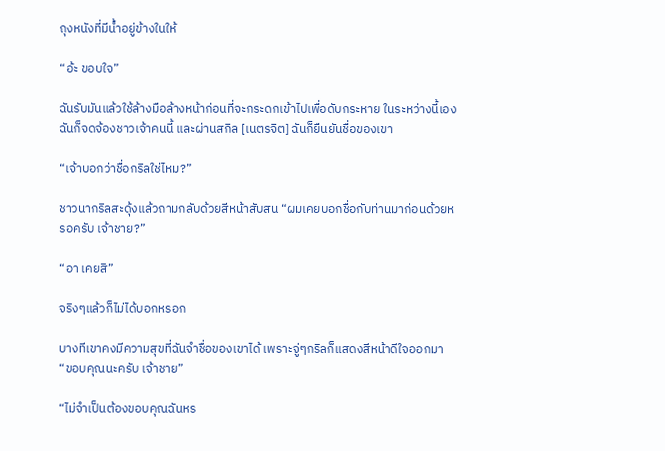ถุงหนังที่มีน้ำอยู่ข้างในให้

“อ้ะ ขอบใจ”

ฉันรับมันแล้วใช้ล้างมือล้างหน้าก่อนที่จะกระดกเข้าไปเพื่อดับกระหาย ในระหว่างนี้เอง ฉันก็จดจ้องชาวเจ้าคนนี้ และผ่านสกิล [เนตรจิต] ฉันก็ยืนยันชื่อของเขา

“เจ้าบอกว่าชื่อกริลใช่ไหม?”

ชาวนากริลสะดุ้งแล้วถามกลับด้วยสีหน้าสับสน “ผมเคยบอกชื่อกับท่านมาก่อนด้วยหรอครับ เจ้าชาย?”

“อา เคยสิ”

จริงๆแล้วก็ไม่ได้บอกหรอก

บางทีเขาคงมีความสุขที่ฉันจำชื่อของเขาได้ เพราะจู่ๆกริลก็แสดงสีหน้าดีใจออกมา “ขอบคุณนะครับ เจ้าชาย”

“ไม่จำเป็นต้องขอบคุณฉันหร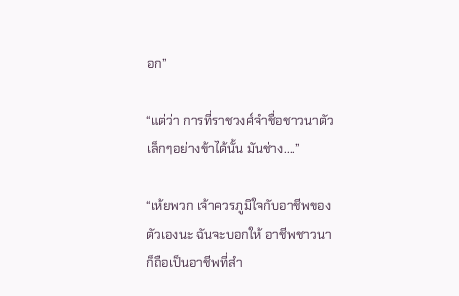อก”

“แต่ว่า การที่ราชวงศ์จำชื่อชาวนาตัวเล็กๆอย่างข้าได้นั้น มันช่าง....”

“เห้ยพวก เจ้าควรภูมิใจกับอาชีพของตัวเองนะ ฉันจะบอกให้ อาชีพชาวนาก็ถือเป็นอาชีพที่สำ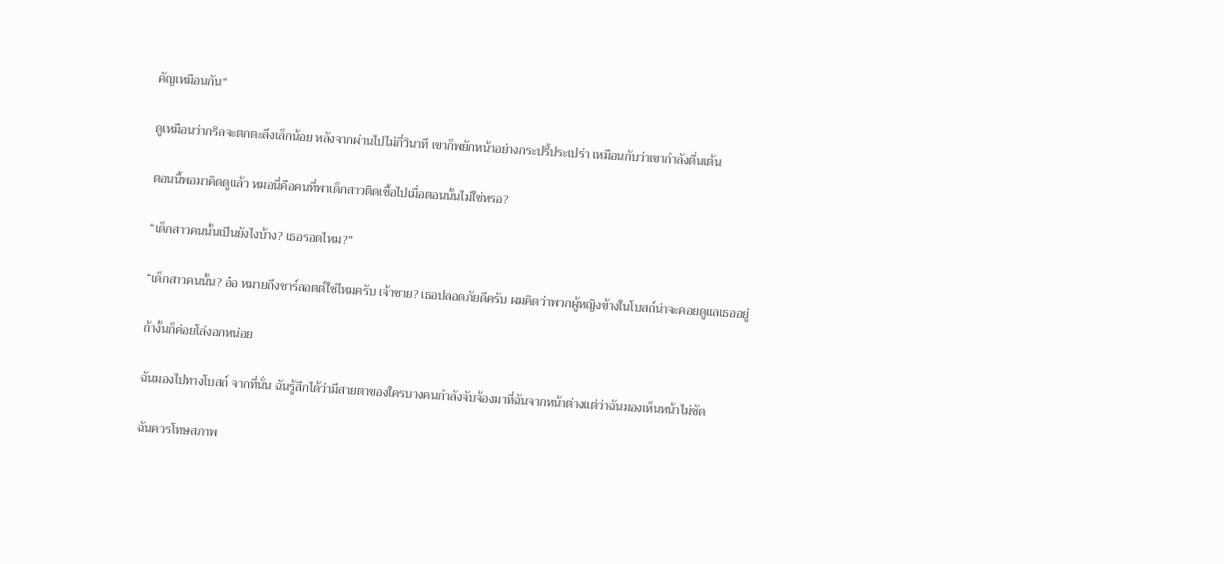คัญเหมือนกัน”

ดูเหมือนว่ากริลจะตกตะลึงเล็กน้อย หลังจากผ่านไปไม่กี่วินาที เขาก็พยักหน้าอย่างกระปรี้ประเปร่า เหมือนกับว่าเขากำลังตื่นเต้น

ตอนนี้พอมาคิดดูแล้ว หมอนี่คือคนที่พาเด็กสาวติดเชื้อไปเมื่อตอนนั้นไม่ใช่หรอ?

“เด็กสาวคนนั้นเป็นยังไงบ้าง? เธอรอดไหม?”

“เด็กสาวคนนั้น? อ๋อ หมายถึงชาร์ลอตต์ใช่ไหมครับ เจ้าชาย? เธอปลอดภัยดีครับ ผมคิดว่าพวกผู้หญิงข้างในโบสถ์น่าจะคอยดูแลเธออยู่

ถ้างั้นก็ค่อยโล่งอกหน่อย

ฉันมองไปทางโบสถ์ จากที่นั่น ฉันรู้สึกได้ว่ามีสายตาของใครบางคนกำลังจับจ้องมาที่ฉันจากหน้าต่างแต่ว่าฉันมองเห็นหน้าไม่ชัด

ฉันควรโทษสภาพ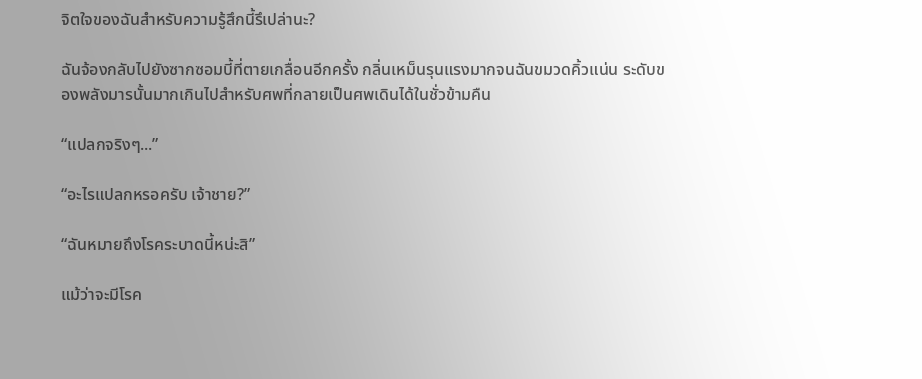จิตใจของฉันสำหรับความรู้สึกนี้รึเปล่านะ?

ฉันจ้องกลับไปยังซากซอมบี้ที่ตายเกลื่อนอีกครั้ง กลิ่นเหม็นรุนแรงมากจนฉันขมวดคิ้วแน่น ระดับของพลังมารนั้นมากเกินไปสำหรับศพที่กลายเป็นศพเดินได้ในชั่วข้ามคืน

“แปลกจริงๆ...”

“อะไรแปลกหรอครับ เจ้าชาย?”

“ฉันหมายถึงโรคระบาดนี้หน่ะสิ”

แม้ว่าจะมีโรค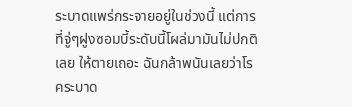ระบาดแพร่กระจายอยู่ในช่วงนี้ แต่การที่จู่ๆฝูงซอมบี้ระดับนี้โผล่มามันไม่ปกติเลย ให้ตายเถอะ ฉันกล้าพนันเลยว่าโรคระบาด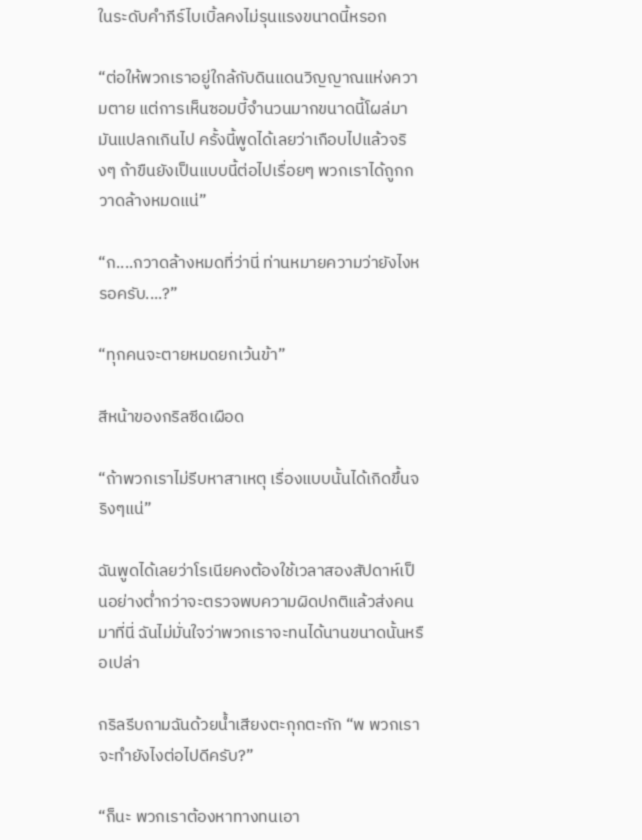ในระดับคำภีร์ไบเบิ้ลคงไม่รุนแรงขนาดนี้หรอก

“ต่อให้พวกเราอยู่ใกล้กับดินแดนวิญญาณแห่งความตาย แต่การเห็นซอมบี้จำนวนมากขนาดนี้โผล่มามันแปลกเกินไป ครั้งนี้พูดได้เลยว่าเกือบไปแล้วจริงๆ ถ้าขืนยังเป็นแบบนี้ต่อไปเรื่อยๆ พวกเราได้ถูกกวาดล้างหมดแน่”

“ก....กวาดล้างหมดที่ว่านี่ ท่านหมายความว่ายังไงหรอครับ....?”

“ทุกคนจะตายหมดยกเว้นข้า”

สีหน้าของกริลซีดเผือด

“ถ้าพวกเราไม่รีบหาสาเหตุ เรื่องแบบนั้นได้เกิดขึ้นจริงๆแน่”

ฉันพูดได้เลยว่าโรเนียคงต้องใช้เวลาสองสัปดาห์เป็นอย่างต่ำกว่าจะตรวจพบความผิดปกติแล้วส่งคนมาที่นี่ ฉันไม่มั่นใจว่าพวกเราจะทนได้นานขนาดนั้นหรือเปล่า

กริลรีบถามฉันด้วยน้ำเสียงตะกุกตะกัก “พ พวกเราจะทำยังไงต่อไปดีครับ?”

“ก็นะ พวกเราต้องหาทางทนเอา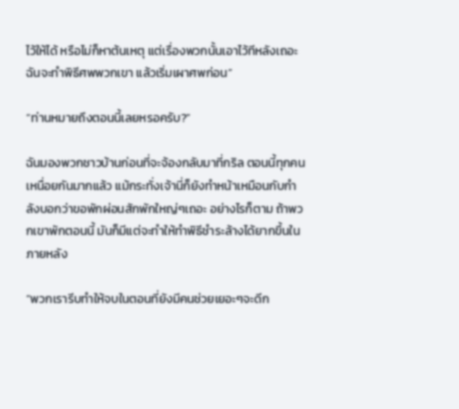ไว้ให้ได้ หรือไม่ก็หาต้นเหตุ แต่เรื่องพวกนั้นเอาไว้ทีหลังเถอะ ฉันจะทำพิธีศพพวกเขา แล้วเริ่มเผาศพก่อน”

“ท่านหมายถึงตอนนี้เลยหรอครับ?”

ฉันมองพวกชาวบ้านก่อนที่จะจ้องกลับมาที่กริล ตอนนี้ทุกคนเหนื่อยกันมากแล้ว แม้กระทั่งเจ้านี่ก็ยังทำหน้าเหมือนกับกำลังบอกว่าขอพักผ่อนสักพักใหญ่ๆเถอะ อย่างไรก็ตาม ถ้าพวกเขาพักตอนนี้ มันก็มีแต่จะทำให้ทำพิธีชำระล้างได้ยากขึ้นในภายหลัง

“พวกเรารีบทำให้จบในตอนที่ยังมีคนช่วยเยอะๆจะดีก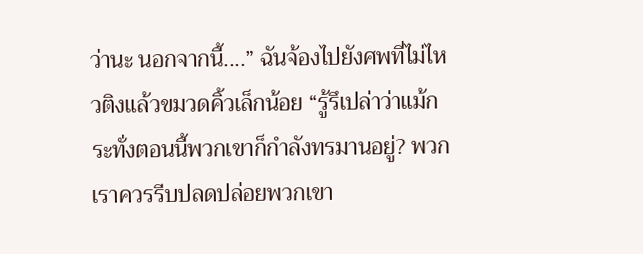ว่านะ นอกจากนี้....” ฉันจ้องไปยังศพที่ไม่ไหวติงแล้วขมวดคิ้วเล็กน้อย “รู้รึเปล่าว่าแม้กระทั่งตอนนี้พวกเขาก็กำลังทรมานอยู่? พวกเราควรรีบปลดปล่อยพวกเขา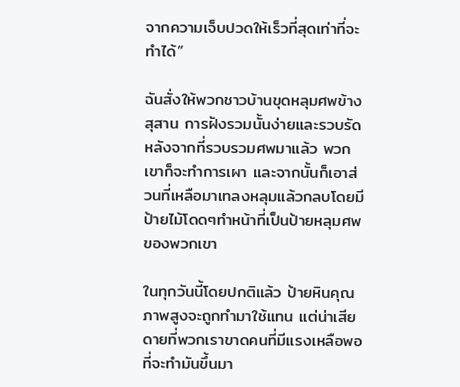จากความเจ็บปวดให้เร็วที่สุดเท่าที่จะทำได้”

ฉันสั่งให้พวกชาวบ้านขุดหลุมศพข้างสุสาน การฝังรวมนั้นง่ายและรวบรัด หลังจากที่รวบรวมศพมาแล้ว พวกเขาก็จะทำการเผา และจากนั้นก็เอาส่วนที่เหลือมาเทลงหลุมแล้วกลบโดยมีป้ายไม้โดดๆทำหน้าที่เป็นป้ายหลุมศพของพวกเขา

ในทุกวันนี้โดยปกติแล้ว ป้ายหินคุณภาพสูงจะถูกทำมาใช้แทน แต่น่าเสียดายที่พวกเราขาดคนที่มีแรงเหลือพอที่จะทำมันขึ้นมา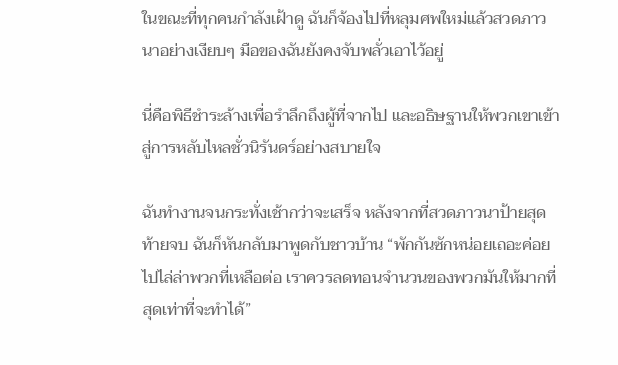ในขณะที่ทุกคนกำลังเฝ้าดู ฉันก็จ้องไปที่หลุมศพใหม่แล้วสวดภาวนาอย่างเงียบๆ มือของฉันยังคงจับพลั่วเอาไว้อยู่

นี่คือพิธีชำระล้างเพื่อรำลึกถึงผู้ที่จากไป และอธิษฐานให้พวกเขาเข้าสู่การหลับไหลชั่วนิรันดร์อย่างสบายใจ

ฉันทำงานจนกระทั่งเช้ากว่าจะเสร็จ หลังจากที่สวดภาวนาป้ายสุดท้ายจบ ฉันก็หันกลับมาพูดกับชาวบ้าน “พักกันซักหน่อยเถอะค่อยไปไล่ล่าพวกที่เหลือต่อ เราควรลดทอนจำนวนของพวกมันให้มากที่สุดเท่าที่จะทำได้”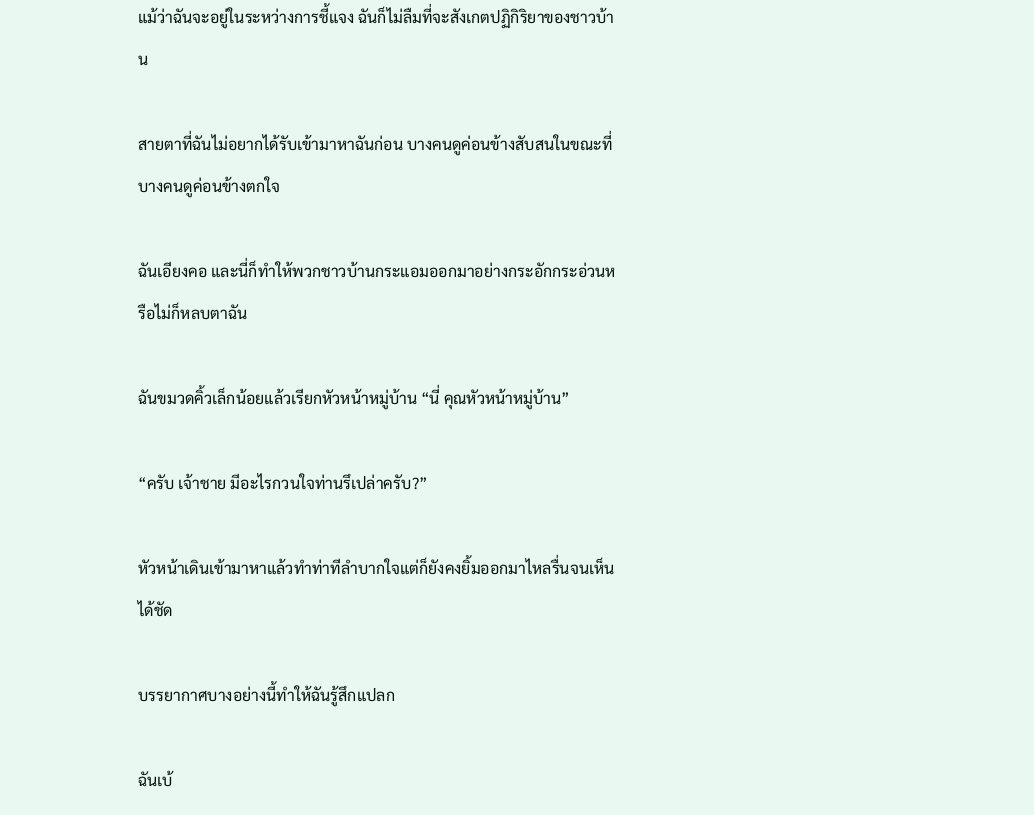แม้ว่าฉันจะอยู่ในระหว่างการชี้แจง ฉันก็ไม่ลืมที่จะสังเกตปฏิกิริยาของชาวบ้าน

สายตาที่ฉันไม่อยากได้รับเข้ามาหาฉันก่อน บางคนดูค่อนข้างสับสนในขณะที่บางคนดูค่อนข้างตกใจ

ฉันเอียงคอ และนี่ก็ทำให้พวกชาวบ้านกระแอมออกมาอย่างกระอักกระอ่วนหรือไม่ก็หลบตาฉัน

ฉันขมวดคิ้วเล็กน้อยแล้วเรียกหัวหน้าหมู่บ้าน “นี่ คุณหัวหน้าหมู่บ้าน”

“ครับ เจ้าชาย มีอะไรกวนใจท่านรึเปล่าครับ?”

หัวหน้าเดินเข้ามาหาแล้วทำท่าทีลำบากใจแต่ก็ยังคงยิ้มออกมาไหลรื่นจนเห็นได้ชัด

บรรยากาศบางอย่างนี้ทำให้ฉันรู้สึกแปลก

ฉันเบ้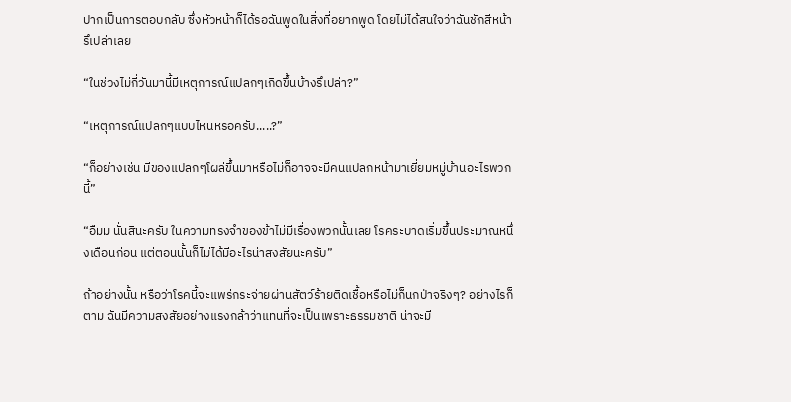ปากเป็นการตอบกลับ ซึ่งหัวหน้าก็ได้รอฉันพูดในสิ่งที่อยากพูด โดยไม่ได้สนใจว่าฉันชักสีหน้ารึเปล่าเลย

“ในช่วงไม่กี่วันมานี้มีเหตุการณ์แปลกๆเกิดขึ้นบ้างรึเปล่า?”

“เหตุการณ์แปลกๆแบบไหนหรอครับ.....?”

“ก็อย่างเช่น มีของแปลกๆโผล่ขึ้นมาหรือไม่ก็อาจจะมีคนแปลกหน้ามาเยี่ยมหมู่บ้านอะไรพวกนี้”

“อืมม นั่นสินะครับ ในความทรงจำของข้าไม่มีเรื่องพวกนั้นเลย โรคระบาดเริ่มขึ้นประมาณหนึ่งเดือนก่อน แต่ตอนนั้นก็ไม่ได้มีอะไรน่าสงสัยนะครับ”

ถ้าอย่างนั้น หรือว่าโรคนี้จะแพร่กระจ่ายผ่านสัตว์ร้ายติดเชื้อหรือไม่ก็นกป่าจริงๆ? อย่างไรก็ตาม ฉันมีความสงสัยอย่างแรงกล้าว่าแทนที่จะเป็นเพราะธรรมชาติ น่าจะมี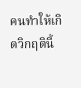คนทำให้เกิดวิกฤตินี้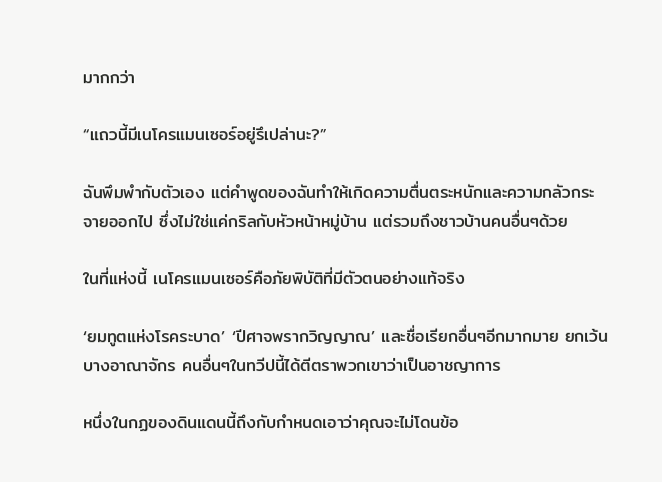มากกว่า

“แถวนี้มีเนโครแมนเซอร์อยู่รึเปล่านะ?”

ฉันพึมพำกับตัวเอง แต่คำพูดของฉันทำให้เกิดความตื่นตระหนักและความกลัวกระจายออกไป ซึ่งไม่ใช่แค่กริลกับหัวหน้าหมู่บ้าน แต่รวมถึงชาวบ้านคนอื่นๆด้วย

ในที่แห่งนี้ เนโครแมนเซอร์คือภัยพิบัติที่มีตัวตนอย่างแท้จริง

‘ยมทูตแห่งโรคระบาด’ ‘ปีศาจพรากวิญญาณ’ และชื่อเรียกอื่นๆอีกมากมาย ยกเว้นบางอาณาจักร คนอื่นๆในทวีปนี้ได้ตีตราพวกเขาว่าเป็นอาชญาการ

หนึ่งในกฏของดินแดนนี้ถึงกับกำหนดเอาว่าคุณจะไม่โดนข้อ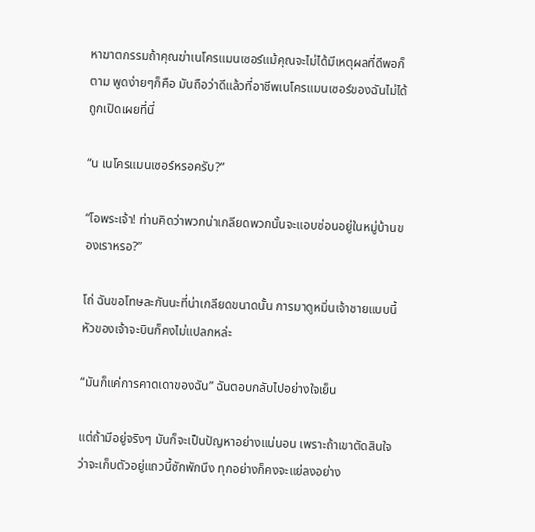หาฆาตกรรมถ้าคุณฆ่าเนโครแมนเซอร์แม้คุณจะไม่ได้มีเหตุผลที่ดีพอก็ตาม พูดง่ายๆก็คือ มันถือว่าดีแล้วที่อาชีพเนโครแมนเซอร์ของฉันไม่ได้ถูกเปิดเผยที่นี่

“น เนโครแมนเซอร์หรอครับ?”

“โอพระเจ้า! ท่านคิดว่าพวกน่าเกลียดพวกนั้นจะแอบซ่อนอยู่ในหมู่บ้านของเราหรอ?”

โถ่ ฉันขอโทษละกันนะที่น่าเกลียดขนาดนั้น การมาดูหมิ่นเจ้าชายแบบนี้หัวของเจ้าจะบินก็คงไม่แปลกหล่ะ

“มันก็แค่การคาดเดาของฉัน” ฉันตอบกลับไปอย่างใจเย็น

แต่ถ้ามีอยู่จริงๆ มันก็จะเป็นปัญหาอย่างแน่นอน เพราะถ้าเขาตัดสินใจว่าจะเก็บตัวอยู่แถวนี้ซักพักนึง ทุกอย่างก็คงจะแย่ลงอย่าง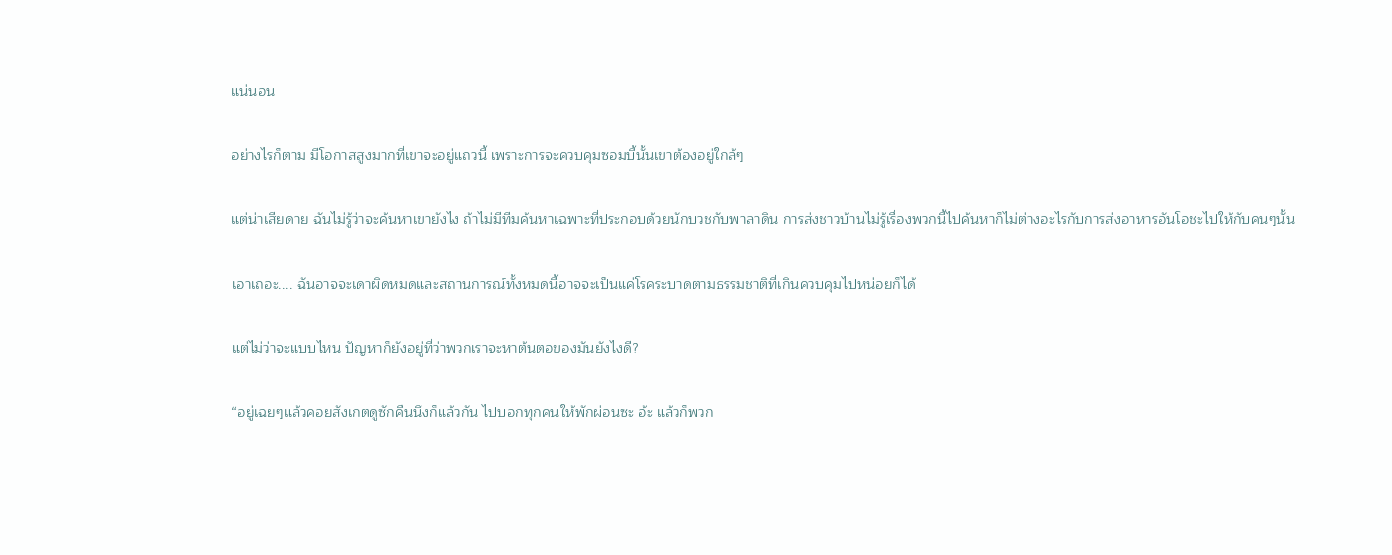แน่นอน

อย่างไรก็ตาม มีโอกาสสูงมากที่เขาจะอยู่แถวนี้ เพราะการจะควบคุมซอมบี้นั้นเขาต้องอยู่ใกล้ๆ

แต่น่าเสียดาย ฉันไม่รู้ว่าจะค้นหาเขายังไง ถ้าไม่มีทีมค้นหาเฉพาะที่ประกอบด้วยนักบวชกับพาลาดิน การส่งชาวบ้านไม่รู้เรื่องพวกนี้ไปค้นหาก็ไม่ต่างอะไรกับการส่งอาหารอันโอชะไปให้กับคนๆนั้น

เอาเถอะ.... ฉันอาจจะเดาผิดหมดและสถานการณ์ทั้งหมดนี้อาจจะเป็นแค่โรคระบาดตามธรรมชาติที่เกินควบคุมไปหน่อยก็ได้

แต่ไม่ว่าจะแบบไหน ปัญหาก็ยังอยู่ที่ว่าพวกเราจะหาต้นตอของมันยังไงดี?

“อยู่เฉยๆแล้วคอยสังเกตดูซักคืนนึงก็แล้วกัน ไปบอกทุกคนให้พักผ่อนซะ อ้ะ แล้วก็พวก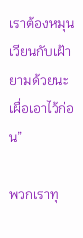เราต้องหมุนเวียนกับเฝ้ายามด้วยนะเผื่อเอาไว้ก่อน”

พวกเราทุ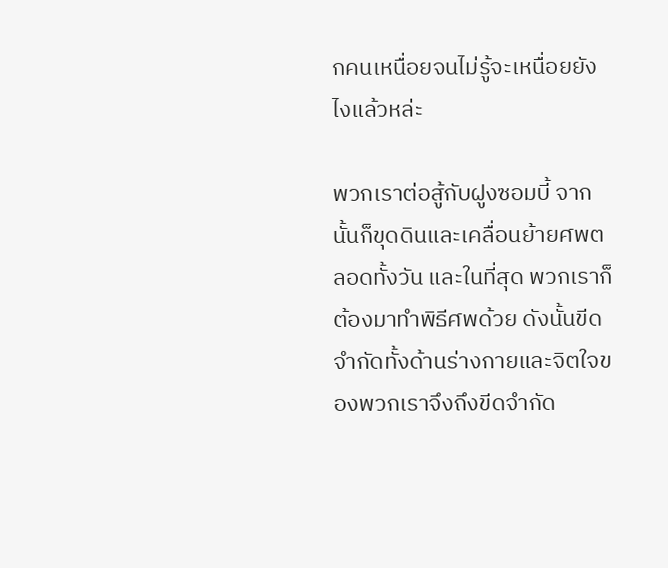กคนเหนื่อยจนไม่รู้จะเหนื่อยยังไงแล้วหล่ะ

พวกเราต่อสู้กับฝูงซอมบี้ จากนั้นก็ขุดดินและเคลื่อนย้ายศพตลอดทั้งวัน และในที่สุด พวกเราก็ต้องมาทำพิธีศพด้วย ดังนั้นขีดจำกัดทั้งด้านร่างกายและจิตใจของพวกเราจึงถึงขีดจำกัด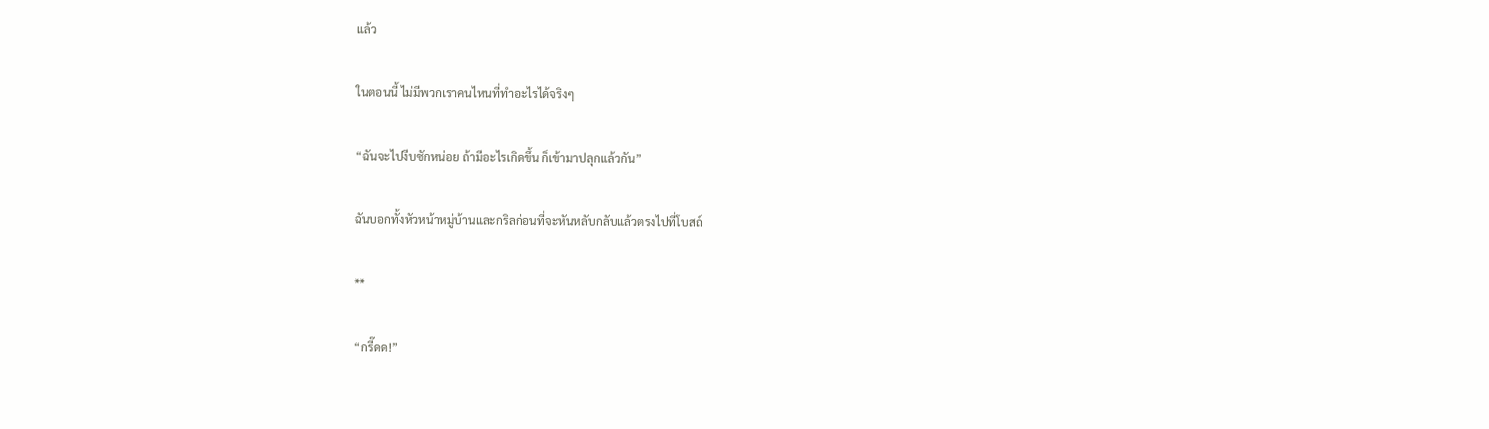แล้ว

ในตอนนี้ ไม่มีพวกเราคนไหนที่ทำอะไรได้จริงๆ

“ฉันจะไปงีบซักหน่อย ถ้ามีอะไรเกิดขึ้น ก็เข้ามาปลุกแล้วกัน”

ฉันบอกทั้งหัวหน้าหมู่บ้านและกริลก่อนที่จะหันหลับกลับแล้วตรงไปที่โบสถ์

**

“กรี๊ดด!”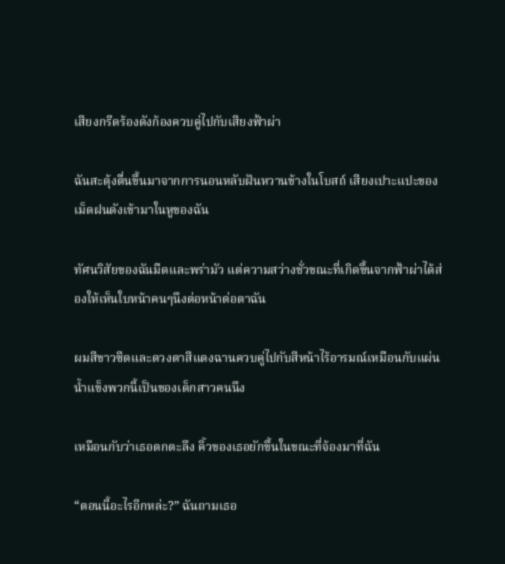เสียงกรีดร้องดังก้องควบคู่ไปกับเสียงฟ้าผ่า

ฉันสะดุ้งตื่นขึ้นมาจากการนอนหลับฝันหวานข้างในโบสถ์ เสียงเปาะแปะของเม็ดฝนดังเข้ามาในหูของฉัน

ทัศนวิสัยของฉันมืดและพร่ามัว แต่ความสว่างชั่วขณะที่เกิดขึ้นจากฟ้าผ่าได้ส่องให้เห็นใบหน้าคนๆนึงต่อหน้าต่อตาฉัน

ผมสีขาวซีดและดวงตาสีแดงฉานควบคู่ไปกับสีหน้าไร้อารมณ์เหมือนกับแผ่นน้ำแข็งพวกนี้เป็นของเด็กสาวคนนึง

เหมือนกับว่าเธอตกตะลึง คิ้วของเธอยักขึ้นในขณะที่จ้องมาที่ฉัน

“ตอนนี้อะไรอีกหล่ะ?” ฉันถามเธอ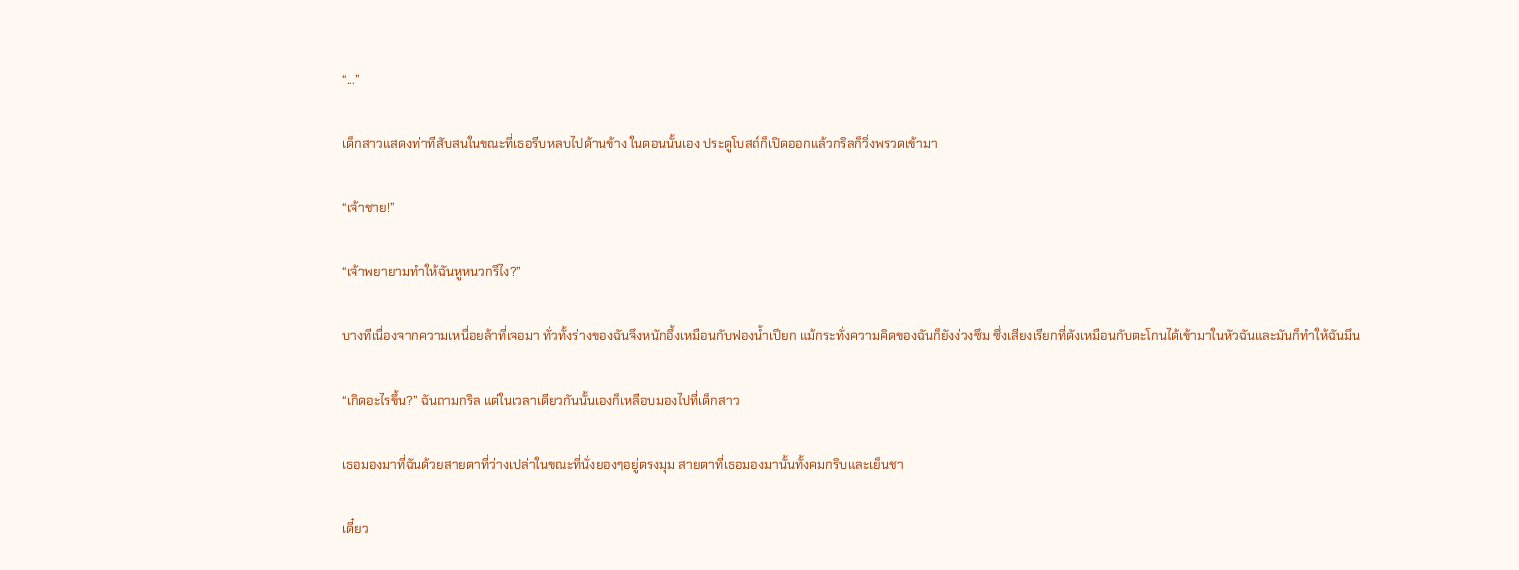“...”

เด็กสาวแสดงท่าทีสับสนในขณะที่เธอรีบหลบไปด้านข้าง ในตอนนั้นเอง ประตูโบสถ์ก็เปิดออกแล้วกริลก็วิ่งพรวดเข้ามา

“เจ้าชาย!”

“เจ้าพยายามทำให้ฉันหูหนวกรึไง?”

บางทีเนื่องจากความเหนื่อยล้าที่เจอมา ทั่วทั้งร่างของฉันจึงหนักอึ้งเหมือนกับฟองน้ำเปียก แม้กระทั่งความคิดของฉันก็ยังง่วงซึม ซึ่งเสียงเรียกที่ดังเหมือนกับตะโกนได้เข้ามาในหัวฉันและมันก็ทำให้ฉันมึน

“เกิดอะไรขึ้น?” ฉันถามกริล แต่ในเวลาเดียวกันนั้นเองก็เหลือบมองไปที่เด็กสาว

เธอมองมาที่ฉันด้วยสายตาที่ว่างเปล่าในขณะที่นั่งยองๆอยู่ตรงมุม สายตาที่เธอมองมานั้นทั้งคมกริบและเย็นชา

เดี๋ยว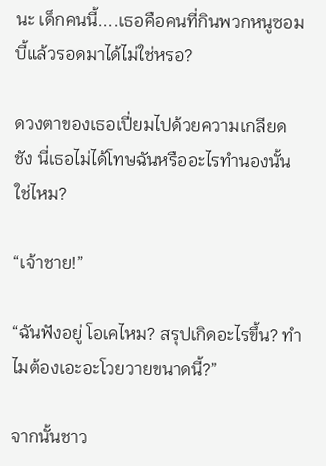นะ เด็กคนนี้....เธอคือคนที่กินพวกหนูซอมบี้แล้วรอดมาได้ไม่ใช่หรอ?

ดวงตาของเธอเปี่ยมไปด้วยความเกลียดชัง นี่เธอไม่ได้โทษฉันหรืออะไรทำนองนั้นใช่ไหม?

“เจ้าชาย!”

“ฉันฟังอยู่ โอเคไหม? สรุปเกิดอะไรขึ้น? ทำไมต้องเอะอะโวยวายขนาดนี้?”

จากนั้นชาว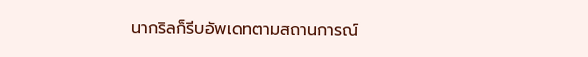นากริลก็รีบอัพเดทตามสถานการณ์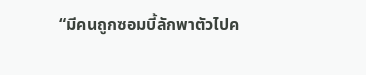“มีคนถูกซอมบี้ลักพาตัวไปค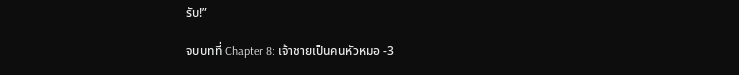รับ!”

จบบทที่ Chapter 8: เจ้าชายเป็นคนหัวหมอ -3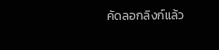คัดลอกลิงก์แล้ว